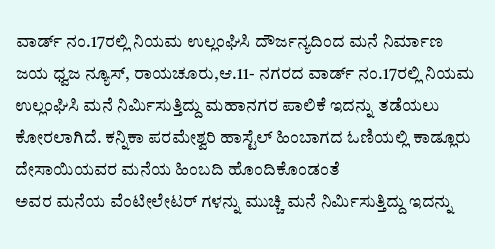ವಾರ್ಡ್ ನಂ.17ರಲ್ಲಿ ನಿಯಮ ಉಲ್ಲಂಘಿಸಿ ದೌರ್ಜನ್ಯದಿಂದ ಮನೆ ನಿರ್ಮಾಣ ಜಯ ಧ್ವಜ ನ್ಯೂಸ್, ರಾಯಚೂರು,ಆ.11- ನಗರದ ವಾರ್ಡ್ ನಂ.17ರಲ್ಲಿ ನಿಯಮ ಉಲ್ಲಂಘಿಸಿ ಮನೆ ನಿರ್ಮಿಸುತ್ತಿದ್ದು ಮಹಾನಗರ ಪಾಲಿಕೆ ಇದನ್ನು ತಡೆಯಲು ಕೋರಲಾಗಿದೆ. ಕನ್ನಿಕಾ ಪರಮೇಶ್ವರಿ ಹಾಸ್ಟೆಲ್ ಹಿಂಬಾಗದ ಓಣಿಯಲ್ಲಿ ಕಾಡ್ಲೂರು ದೇಸಾಯಿಯವರ ಮನೆಯ ಹಿಂಬದಿ ಹೊಂದಿಕೊಂಡಂತೆ
ಅವರ ಮನೆಯ ವೆಂಟೀಲೇಟರ್ ಗಳನ್ನು ಮುಚ್ಚಿ ಮನೆ ನಿರ್ಮಿಸುತ್ತಿದ್ದು ಇದನ್ನು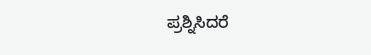ಪ್ರಶ್ನಿಸಿದರೆ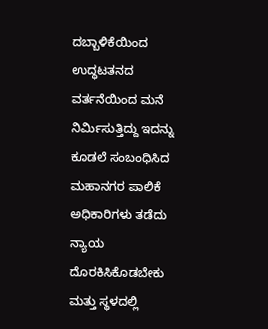ದಬ್ಬಾಳಿಕೆಯಿಂದ ಉದ್ಧಟತನದ ವರ್ತನೆಯಿಂದ ಮನೆ ನಿರ್ಮಿಸುತ್ತಿದ್ದು ಇದನ್ನು ಕೂಡಲೆ ಸಂಬಂಧಿಸಿದ ಮಹಾನಗರ ಪಾಲಿಕೆ ಅಧಿಕಾರಿಗಳು ತಡೆದು ನ್ಯಾಯ
ದೊರಕಿಸಿಕೊಡಬೇಕು ಮತ್ತು ಸ್ಥಳದಲ್ಲಿ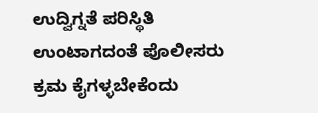ಉದ್ವಿಗ್ನತೆ ಪರಿಸ್ಥಿತಿ ಉಂಟಾಗದಂತೆ ಪೊಲೀಸರು ಕ್ರಮ ಕೈಗಳ್ಳಬೇಕೆಂದು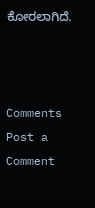ಕೋರಲಾಗಿದೆ.



Comments
Post a Comment